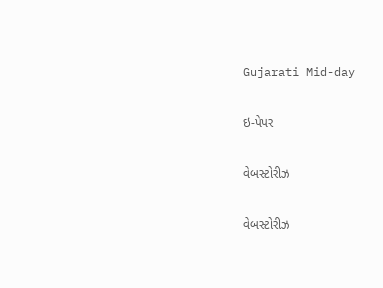Gujarati Mid-day

ઇ-પેપર

વેબસ્ટોરીઝ

વેબસ્ટોરીઝ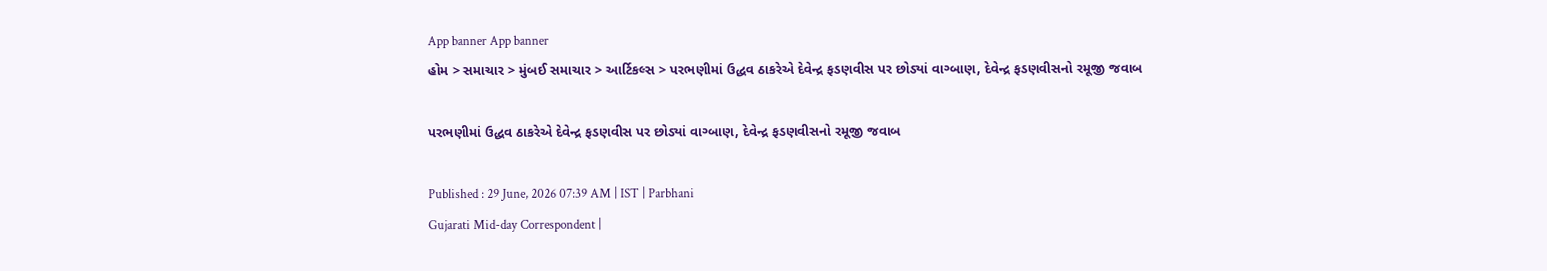App banner App banner
હોમ > સમાચાર > મુંબઈ સમાચાર > આર્ટિકલ્સ > પરભણીમાં ઉદ્ધવ ઠાકરેએ દેવેન્દ્ર ફડણવીસ પર છોડ્યાં વાગ્બાણ, દેવેન્દ્ર ફડણવીસનો રમૂજી જવાબ

પરભણીમાં ઉદ્ધવ ઠાકરેએ દેવેન્દ્ર ફડણવીસ પર છોડ્યાં વાગ્બાણ, દેવેન્દ્ર ફડણવીસનો રમૂજી જવાબ

Published : 29 June, 2026 07:39 AM | IST | Parbhani
Gujarati Mid-day Correspondent |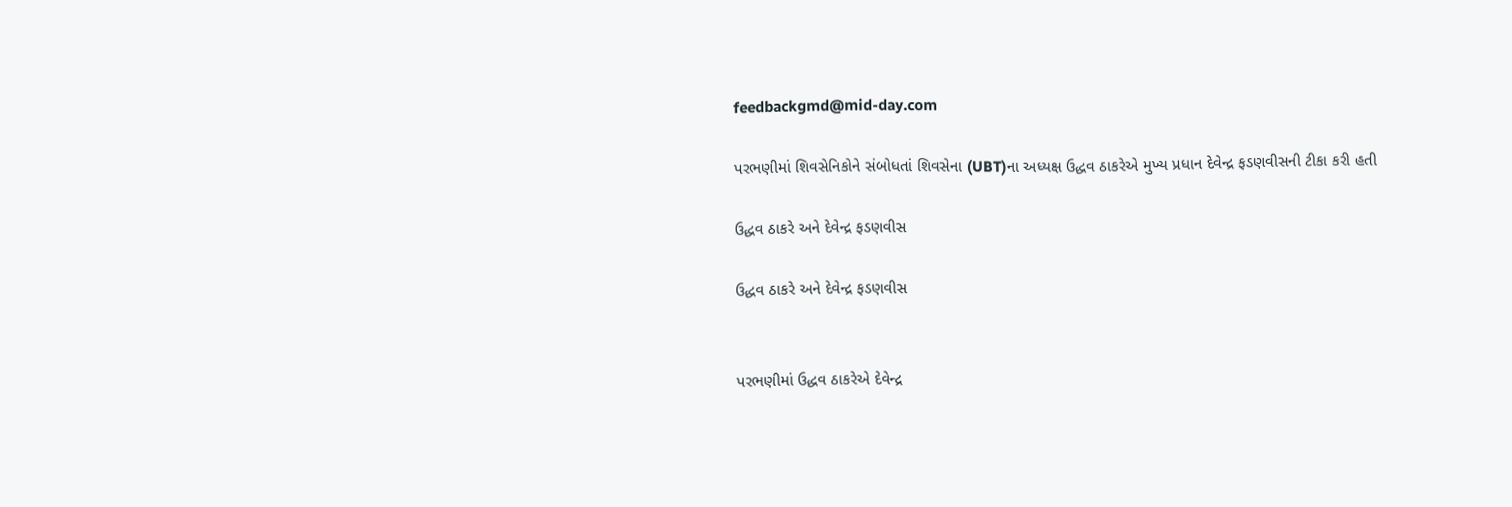feedbackgmd@mid-day.com

પરભણીમાં શિવસેનિકોને સંબોધતાં શિવસેના (UBT)ના અધ્યક્ષ ઉદ્ધવ ઠાકરેએ મુખ્ય પ્રધાન દેવેન્દ્ર ફડણવીસની ટીકા કરી હતી

ઉદ્ધવ ઠાકરે અને દેવેન્દ્ર ફડણવીસ

ઉદ્ધવ ઠાકરે અને દેવેન્દ્ર ફડણવીસ


પરભણીમાં ઉદ્ધવ ઠાકરેએ દેવેન્દ્ર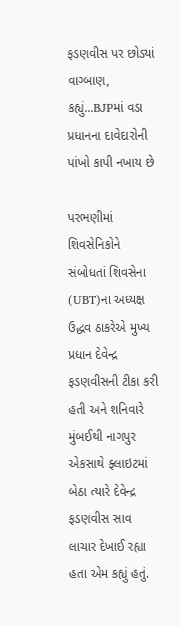ફડણવીસ પર છોડ્યાં વાગ્બાણ, કહ્યું...BJPમાં વડા પ્રધાનના દાવેદારોની પાંખો કાપી નખાય છે

પરભણીમાં શિવસેનિકોને સંબોધતાં શિવસેના (UBT)ના અધ્યક્ષ ઉદ્ધવ ઠાકરેએ મુખ્ય પ્રધાન દેવેન્દ્ર ફડણવીસની ટીકા કરી હતી અને શનિવારે મુંબઈથી નાગપુર એકસાથે ફ્લાઇટમાં બેઠા ત્યારે દેવેન્દ્ર ફડણવીસ સાવ લાચાર દેખાઈ રહ્યા હતા એમ કહ્યું હતું.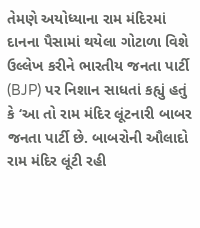તેમણે અયોધ્યાના રામ મંદિરમાં દાનના પૈસામાં થયેલા ગોટાળા વિશે ઉલ્લેખ કરીને ભારતીય જનતા પાર્ટી (BJP) પર નિશાન સાધતાં કહ્યું હતું કે ‘આ તો રામ મંદિર લૂંટનારી બાબર જનતા પાર્ટી છે. બાબરોની ઔલાદો રામ મંદિર લૂંટી રહી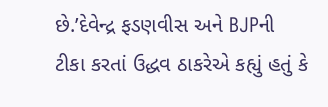છે.’દેવેન્દ્ર ફડણવીસ અને BJPની ટીકા કરતાં ઉદ્ધવ ઠાકરેએ કહ્યું હતું કે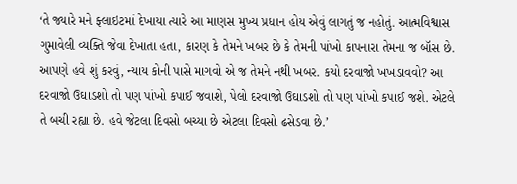‘તે જ્યારે મને ફ્લાઇટમાં દેખાયા ત્યારે આ માણસ મુખ્ય પ્રધાન હોય એવું લાગતું જ નહોતું. આત્મવિશ્વાસ ગુમાવેલી વ્યક્તિ જેવા દેખાતા હતા, કારણ કે તેમને ખબર છે કે તેમની પાંખો કાપનારા તેમના જ બૉસ છે. આપણે હવે શું કરવું, ન્યાય કોની પાસે માગવો એ જ તેમને નથી ખબર. કયો દરવાજો ખખડાવવો? આ દરવાજો ઉઘાડશો તો પણ પાંખો કપાઈ જવાશે, પેલો દરવાજો ઉઘાડશો તો પણ પાંખો કપાઈ જશે. એટલે તે બચી રહ્યા છે. હવે જેટલા દિવસો બચ્યા છે એટલા દિવસો ઢસેડવા છે.’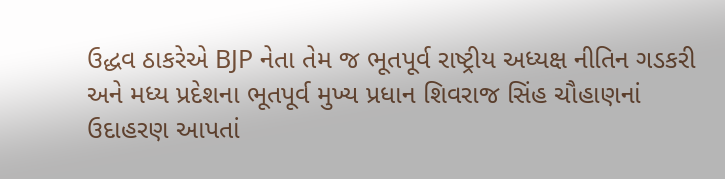ઉદ્ધવ ઠાકરેએ BJP નેતા તેમ જ ભૂતપૂર્વ રાષ્ટ્રીય અધ્યક્ષ નીતિન ગડકરી અને મધ્ય પ્રદેશના ભૂતપૂર્વ મુખ્ય પ્રધાન શિવરાજ સિંહ ચૌહાણનાં ઉદાહરણ આપતાં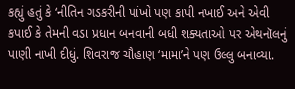કહ્યું હતું કે ‘નીતિન ગડકરીની પાંખો પણ કાપી નખાઈ અને એવી કપાઈ કે તેમની વડા પ્રધાન બનવાની બધી શક્યતાઓ પર એથનૉલનું પાણી નાખી દીધું. શિવરાજ ચૌહાણ ‘મામા’ને પણ ઉલ્લુ બનાવ્યા.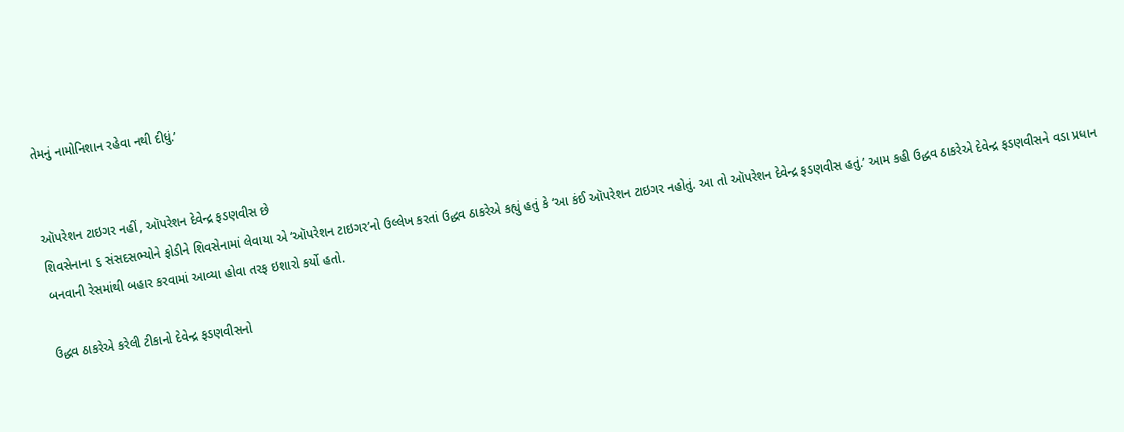તેમનું નામોનિશાન રહેવા નથી દીધું.’


ઑપરેશન ટાઇગર નહીં, ઑપરેશન દેવેન્દ્ર ફડણવીસ છે
શિવસેનાના ૬ સંસદસભ્યોને ફોડીને શિવસેનામાં લેવાયા એ ‘ઑપરેશન ટાઇગર’નો ઉલ્લેખ કરતાં ઉદ્ધવ ઠાકરેએ કહ્યું હતું કે ‘આ કંઈ ઑપરેશન ટાઇગર નહોતું. આ તો ઑપરેશન દેવેન્દ્ર ફડણવીસ હતું.’ આમ કહી ઉદ્ધવ ઠાકરેએ દેવેન્દ્ર ફડણવીસને વડા પ્રધાન બનવાની રેસમાંથી બહાર કરવામાં આવ્યા હોવા તરફ ઇશારો કર્યો હતો.

ઉદ્ધવ ઠાકરેએ કરેલી ટીકાનો દેવેન્દ્ર ફડણવીસનો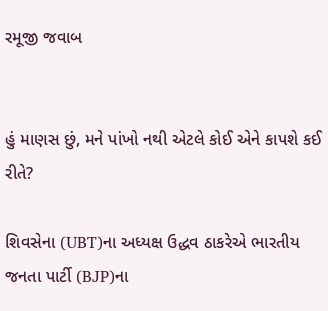રમૂજી જવાબ


હું માણસ છું, મને પાંખો નથી એટલે કોઈ એને કાપશે કઈ રીતે?

શિવસેના (UBT)ના અધ્યક્ષ ઉદ્ધવ ઠાકરેએ ભારતીય જનતા પાર્ટી (BJP)ના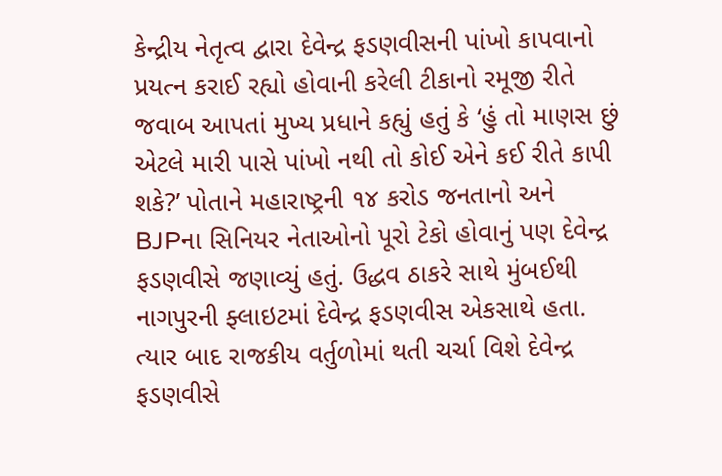કેન્દ્રીય નેતૃત્વ દ્વારા દેવેન્દ્ર ફડણવીસની પાંખો કાપવાનો પ્રયત્ન કરાઈ રહ્યો હોવાની કરેલી ટીકાનો રમૂજી રીતે જવાબ આપતાં મુખ્ય પ્રધાને કહ્યું હતું કે ‘હું તો માણસ છું એટલે મારી પાસે પાંખો નથી તો કોઈ એને કઈ રીતે કાપી શકે?’ પોતાને મહારાષ્ટ્રની ૧૪ કરોડ જનતાનો અને BJPના સિનિયર નેતાઓનો પૂરો ટેકો હોવાનું પણ દેવેન્દ્ર ફડણવીસે જણાવ્યું હતું. ઉદ્ધવ ઠાકરે સાથે મુંબઈથી નાગપુરની ફ્લાઇટમાં દેવેન્દ્ર ફડણવીસ એકસાથે હતા. ત્યાર બાદ રાજકીય વર્તુળોમાં થતી ચર્ચા વિશે દેવેન્દ્ર ફડણવીસે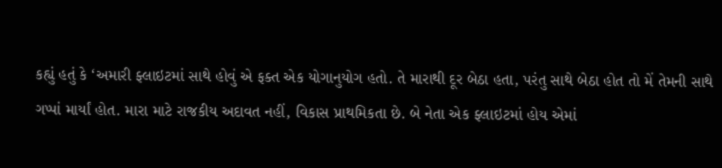કહ્યું હતું કે ‘અમારી ફ્લાઇટમાં સાથે હોવું એ ફક્ત એક યોગાનુયોગ હતો. તે મારાથી દૂર બેઠા હતા, પરંતુ સાથે બેઠા હોત તો મેં તેમની સાથે ગપ્પાં માર્યાં હોત. મારા માટે રાજકીય અદાવત નહીં, વિકાસ પ્રાથમિકતા છે. બે નેતા એક ફ્લાઇટમાં હોય એમાં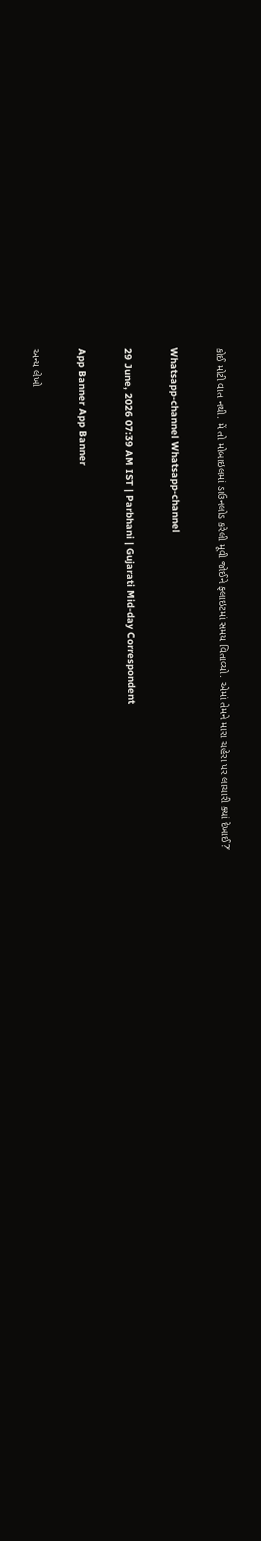કોઈ મોટી વાત નથી. મેં તો મોબાઇલમાં ડાઉનલોડ કરેલી મૂવી જોઈને ફ્લાઇટમાં સમય વિતાવ્યો. એમાં તેમને મારા ચહેરા પર લાચારી ક્યાં દેખાઈ?’

Whatsapp-channel Whatsapp-channel

29 June, 2026 07:39 AM IST | Parbhani | Gujarati Mid-day Correspondent

App Banner App Banner

અન્ય લેખો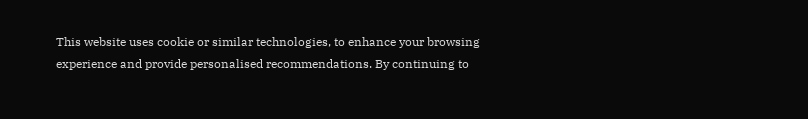This website uses cookie or similar technologies, to enhance your browsing experience and provide personalised recommendations. By continuing to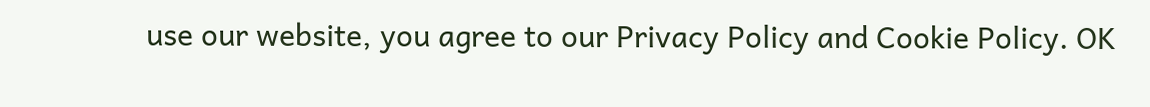use our website, you agree to our Privacy Policy and Cookie Policy. OK